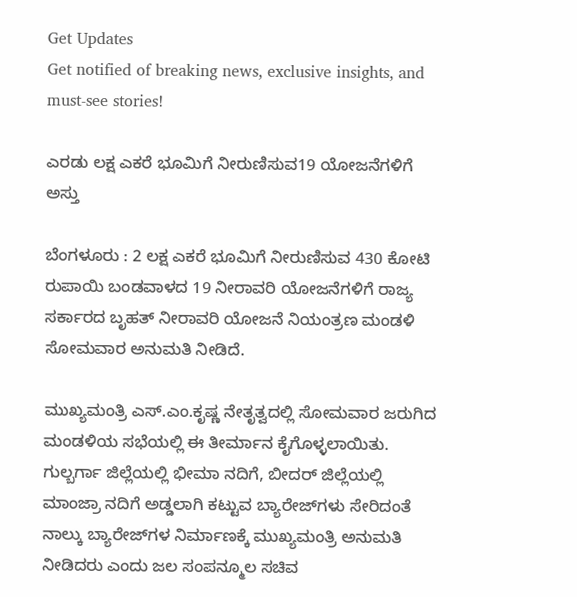Get Updates
Get notified of breaking news, exclusive insights, and must-see stories!

ಎರಡು ಲಕ್ಷ ಎಕರೆ ಭೂಮಿಗೆ ನೀರುಣಿಸುವ19 ಯೋಜನೆಗಳಿಗೆ ಅಸ್ತು

ಬೆಂಗಳೂರು : 2 ಲಕ್ಷ ಎಕರೆ ಭೂಮಿಗೆ ನೀರುಣಿಸುವ 430 ಕೋಟಿ ರುಪಾಯಿ ಬಂಡವಾಳದ 19 ನೀರಾವರಿ ಯೋಜನೆಗಳಿಗೆ ರಾಜ್ಯ ಸರ್ಕಾರದ ಬೃಹತ್‌ ನೀರಾವರಿ ಯೋಜನೆ ನಿಯಂತ್ರಣ ಮಂಡಳಿ ಸೋಮವಾರ ಅನುಮತಿ ನೀಡಿದೆ.

ಮುಖ್ಯಮಂತ್ರಿ ಎಸ್‌.ಎಂ.ಕೃಷ್ಣ ನೇತೃತ್ವದಲ್ಲಿ ಸೋಮವಾರ ಜರುಗಿದ ಮಂಡಳಿಯ ಸಭೆಯಲ್ಲಿ ಈ ತೀರ್ಮಾನ ಕೈಗೊಳ್ಳಲಾಯಿತು. ಗುಲ್ಬರ್ಗಾ ಜಿಲ್ಲೆಯಲ್ಲಿ ಭೀಮಾ ನದಿಗೆ, ಬೀದರ್‌ ಜಿಲ್ಲೆಯಲ್ಲಿ ಮಾಂಜ್ರಾ ನದಿಗೆ ಅಡ್ಡಲಾಗಿ ಕಟ್ಟುವ ಬ್ಯಾರೇಜ್‌ಗಳು ಸೇರಿದಂತೆ ನಾಲ್ಕು ಬ್ಯಾರೇಜ್‌ಗಳ ನಿರ್ಮಾಣಕ್ಕೆ ಮುಖ್ಯಮಂತ್ರಿ ಅನುಮತಿ ನೀಡಿದರು ಎಂದು ಜಲ ಸಂಪನ್ಮೂಲ ಸಚಿವ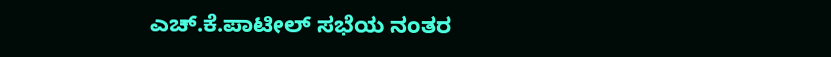ಎಚ್‌.ಕೆ.ಪಾಟೀಲ್‌ ಸಭೆಯ ನಂತರ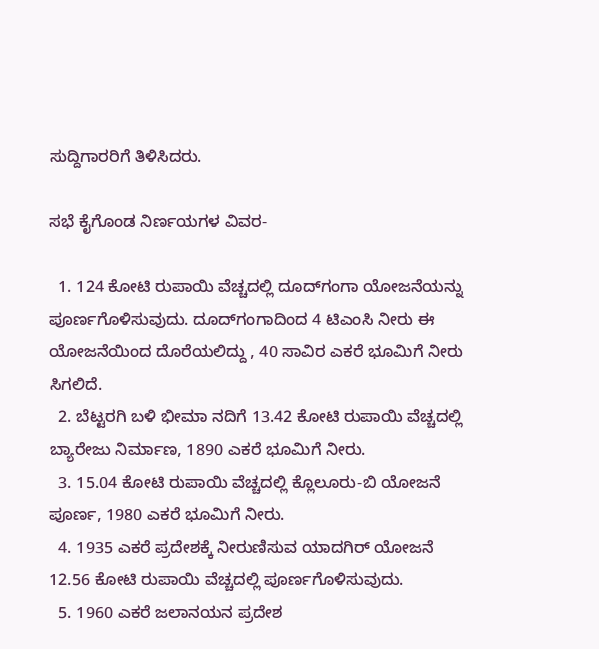ಸುದ್ದಿಗಾರರಿಗೆ ತಿಳಿಸಿದರು.

ಸಭೆ ಕೈಗೊಂಡ ನಿರ್ಣಯಗಳ ವಿವರ-

  1. 124 ಕೋಟಿ ರುಪಾಯಿ ವೆಚ್ಚದಲ್ಲಿ ದೂದ್‌ಗಂಗಾ ಯೋಜನೆಯನ್ನು ಪೂರ್ಣಗೊಳಿಸುವುದು. ದೂದ್‌ಗಂಗಾದಿಂದ 4 ಟಿಎಂಸಿ ನೀರು ಈ ಯೋಜನೆಯಿಂದ ದೊರೆಯಲಿದ್ದು , 40 ಸಾವಿರ ಎಕರೆ ಭೂಮಿಗೆ ನೀರು ಸಿಗಲಿದೆ.
  2. ಬೆಟ್ಟರಗಿ ಬಳಿ ಭೀಮಾ ನದಿಗೆ 13.42 ಕೋಟಿ ರುಪಾಯಿ ವೆಚ್ಚದಲ್ಲಿ ಬ್ಯಾರೇಜು ನಿರ್ಮಾಣ, 1890 ಎಕರೆ ಭೂಮಿಗೆ ನೀರು.
  3. 15.04 ಕೋಟಿ ರುಪಾಯಿ ವೆಚ್ಚದಲ್ಲಿ ಕ್ಲೊಲೂರು-ಬಿ ಯೋಜನೆ ಪೂರ್ಣ, 1980 ಎಕರೆ ಭೂಮಿಗೆ ನೀರು.
  4. 1935 ಎಕರೆ ಪ್ರದೇಶಕ್ಕೆ ನೀರುಣಿಸುವ ಯಾದಗಿರ್‌ ಯೋಜನೆ 12.56 ಕೋಟಿ ರುಪಾಯಿ ವೆಚ್ಚದಲ್ಲಿ ಪೂರ್ಣಗೊಳಿಸುವುದು.
  5. 1960 ಎಕರೆ ಜಲಾನಯನ ಪ್ರದೇಶ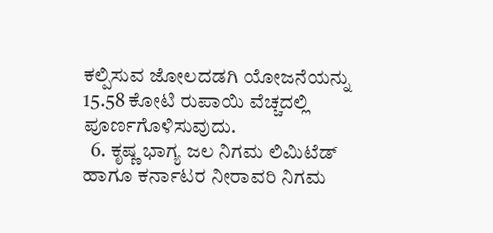ಕಲ್ಪಿಸುವ ಜೋಲದಡಗಿ ಯೋಜನೆಯನ್ನು 15.58 ಕೋಟಿ ರುಪಾಯಿ ವೆಚ್ಚದಲ್ಲಿ ಪೂರ್ಣಗೊಳಿಸುವುದು.
  6. ಕೃಷ್ಣ ಭಾಗ್ಯ ಜಲ ನಿಗಮ ಲಿಮಿಟೆಡ್‌ ಹಾಗೂ ಕರ್ನಾಟರ ನೀರಾವರಿ ನಿಗಮ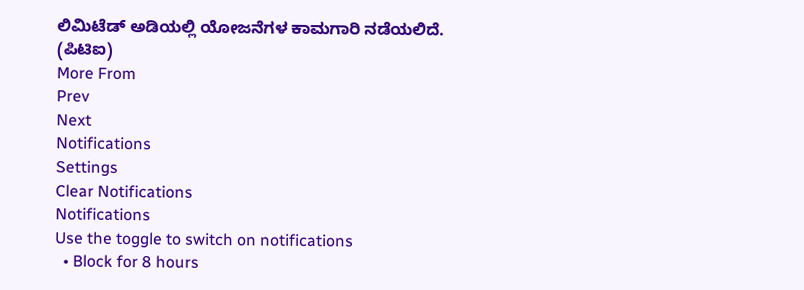ಲಿಮಿಟೆಡ್‌ ಅಡಿಯಲ್ಲಿ ಯೋಜನೆಗಳ ಕಾಮಗಾರಿ ನಡೆಯಲಿದೆ.
(ಪಿಟಿಐ)
More From
Prev
Next
Notifications
Settings
Clear Notifications
Notifications
Use the toggle to switch on notifications
  • Block for 8 hours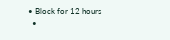• Block for 12 hours
  •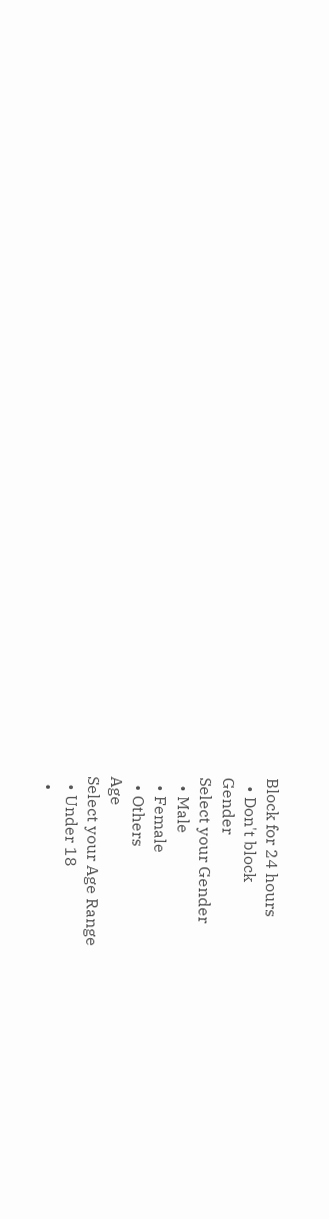Block for 24 hours
  • Don't block
Gender
Select your Gender
  • Male
  • Female
  • Others
Age
Select your Age Range
  • Under 18
  •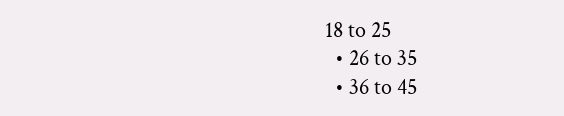18 to 25
  • 26 to 35
  • 36 to 45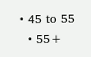• 45 to 55
  • 55+